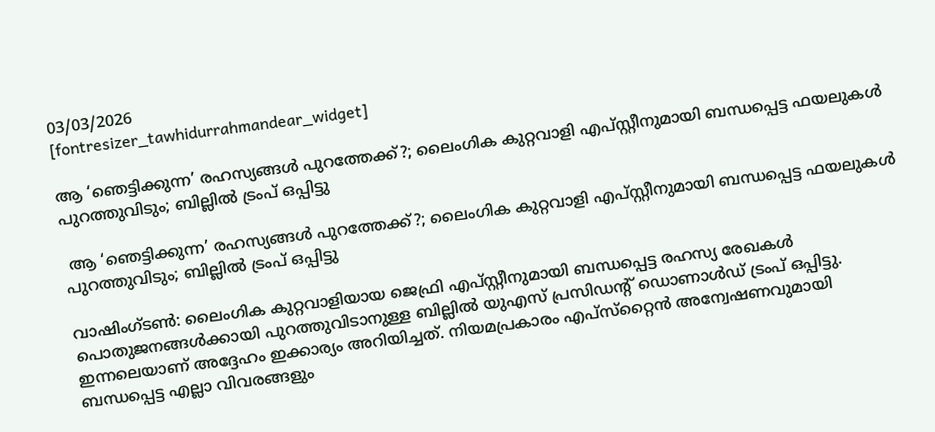03/03/2026
[fontresizer_tawhidurrahmandear_widget]

ആ ‘ഞെട്ടിക്കുന്ന’ രഹസ്യങ്ങള്‍ പുറത്തേക്ക്?; ലൈംഗിക കുറ്റവാളി എപ്സ്റ്റീനുമായി ബന്ധപ്പെട്ട ഫയലുകള്‍ പുറത്തുവിടും; ബില്ലില്‍ ട്രംപ് ഒപ്പിട്ടു

 ആ ‘ഞെട്ടിക്കുന്ന’ രഹസ്യങ്ങള്‍ പുറത്തേക്ക്?; ലൈംഗിക കുറ്റവാളി എപ്സ്റ്റീനുമായി ബന്ധപ്പെട്ട ഫയലുകള്‍ പുറത്തുവിടും; ബില്ലില്‍ ട്രംപ് ഒപ്പിട്ടു

വാഷിംഗ്ടണ്‍: ലൈംഗിക കുറ്റവാളിയായ ജെഫ്രി എപ്സ്റ്റീനുമായി ബന്ധപ്പെട്ട രഹസ്യ രേഖകള്‍ പൊതുജനങ്ങള്‍ക്കായി പുറത്തുവിടാനുള്ള ബില്ലില്‍ യുഎസ് പ്രസിഡന്റ് ഡൊണാള്‍ഡ് ട്രംപ് ഒപ്പിട്ടു. ഇന്നലെയാണ് അദ്ദേഹം ഇക്കാര്യം അറിയിച്ചത്. നിയമപ്രകാരം എപ്‌സ്‌റ്റൈന്‍ അന്വേഷണവുമായി ബന്ധപ്പെട്ട എല്ലാ വിവരങ്ങളും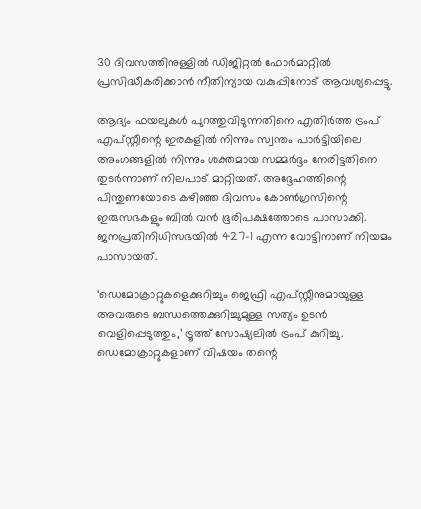30 ദിവസത്തിനുള്ളില്‍ ഡിജിറ്റല്‍ ഫോര്‍മാറ്റില്‍ പ്രസിദ്ധീകരിക്കാന്‍ നീതിന്യായ വകുപ്പിനോട് ആവശ്യപ്പെട്ടു.

ആദ്യം ഫയലുകള്‍ പുറത്തുവിടുന്നതിനെ എതിര്‍ത്ത ട്രംപ് എപ്സ്റ്റീന്റെ ഇരകളില്‍ നിന്നും സ്വന്തം പാര്‍ട്ടിയിലെ അംഗങ്ങളില്‍ നിന്നും ശക്തമായ സമ്മര്‍ദ്ദം നേരിട്ടതിനെ തുടര്‍ന്നാണ് നിലപാട് മാറ്റിയത്. അദ്ദേഹത്തിന്റെ പിന്തുണയോടെ കഴിഞ്ഞ ദിവസം കോണ്‍ഗ്രസിന്റെ ഇരുസഭകളും ബില്‍ വന്‍ ഭൂരിപക്ഷത്തോടെ പാസാക്കി. ജനപ്രതിനിധിസഭയില്‍ 427-1 എന്ന വോട്ടിനാണ് നിയമം പാസായത്.

‘ഡെമോക്രാറ്റുകളെക്കുറിച്ചും ജെഫ്രി എപ്സ്റ്റീനുമായുള്ള അവരുടെ ബന്ധത്തെക്കുറിച്ചുമുള്ള സത്യം ഉടന്‍ വെളിപ്പെടുത്തും,’ ട്രൂത്ത് സോഷ്യലില്‍ ട്രംപ് കുറിച്ചു. ഡെമോക്രാറ്റുകളാണ് വിഷയം തന്റെ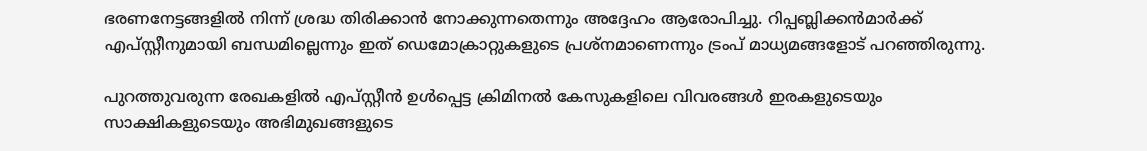ഭരണനേട്ടങ്ങളില്‍ നിന്ന് ശ്രദ്ധ തിരിക്കാന്‍ നോക്കുന്നതെന്നും അദ്ദേഹം ആരോപിച്ചു. റിപ്പബ്ലിക്കന്‍മാര്‍ക്ക് എപ്സ്റ്റീനുമായി ബന്ധമില്ലെന്നും ഇത് ഡെമോക്രാറ്റുകളുടെ പ്രശ്‌നമാണെന്നും ട്രംപ് മാധ്യമങ്ങളോട് പറഞ്ഞിരുന്നു.

പുറത്തുവരുന്ന രേഖകളില്‍ എപ്സ്റ്റീന്‍ ഉള്‍പ്പെട്ട ക്രിമിനല്‍ കേസുകളിലെ വിവരങ്ങള്‍ ഇരകളുടെയും സാക്ഷികളുടെയും അഭിമുഖങ്ങളുടെ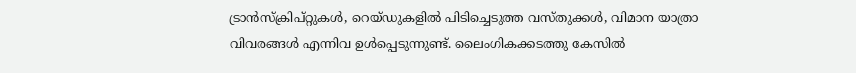ട്രാന്‍സ്‌ക്രിപ്റ്റുകള്‍, റെയ്ഡുകളില്‍ പിടിച്ചെടുത്ത വസ്തുക്കള്‍, വിമാന യാത്രാ വിവരങ്ങള്‍ എന്നിവ ഉള്‍പ്പെടുന്നുണ്ട്. ലൈംഗികക്കടത്തു കേസില്‍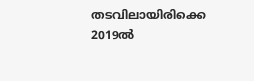തടവിലായിരിക്കെ 2019ല്‍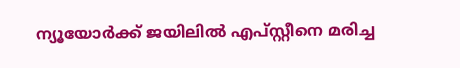ന്യൂയോര്‍ക്ക് ജയിലില്‍ എപ്സ്റ്റീനെ മരിച്ച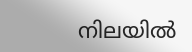നിലയില്‍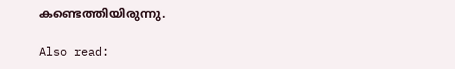കണ്ടെത്തിയിരുന്നു.

Also read: